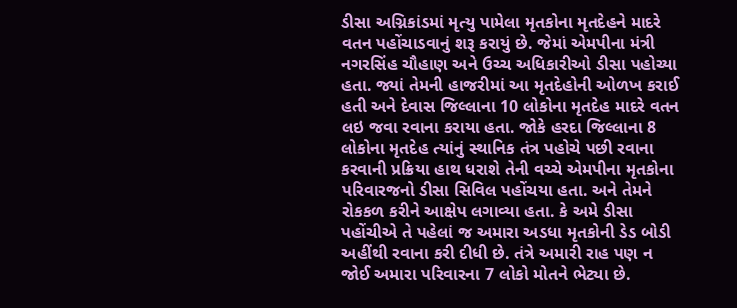ડીસા અગ્નિકાંડમાં મૃત્યુ પામેલા મૃતકોના મૃતદેહને માદરે વતન પહોંચાડવાનું શરૂ કરાયું છે. જેમાં એમપીના મંત્રી નગરસિંહ ચૌહાણ અને ઉચ્ચ અધિકારીઓ ડીસા પહોચ્યા હતા. જ્યાં તેમની હાજરીમાં આ મૃતદેહોની ઓળખ કરાઈ હતી અને દેવાસ જિલ્લાના 10 લોકોના મૃતદેહ માદરે વતન લઇ જવા રવાના કરાયા હતા. જોકે હરદા જિલ્લાના 8 લોકોના મૃતદેહ ત્યાંનું સ્થાનિક તંત્ર પહોચે પછી રવાના કરવાની પ્રક્રિયા હાથ ધરાશે તેની વચ્ચે એમપીના મૃતકોના પરિવારજનો ડીસા સિવિલ પહોંચયા હતા. અને તેમને રોકકળ કરીને આક્ષેપ લગાવ્યા હતા. કે અમે ડીસા પહોંચીએ તે પહેલાં જ અમારા અડધા મૃતકોની ડેડ બોડી અહીંથી રવાના કરી દીધી છે. તંત્રે અમારી રાહ પણ ન જોઈ અમારા પરિવારના 7 લોકો મોતને ભેટ્યા છે.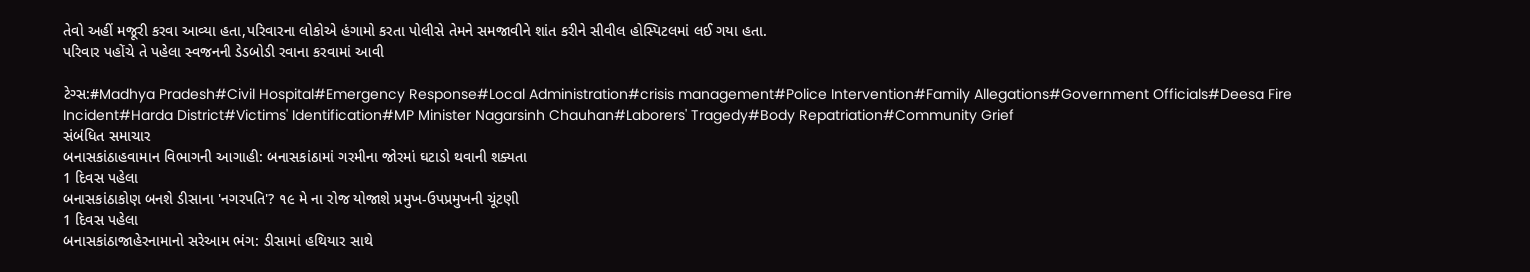તેવો અહીં મજૂરી કરવા આવ્યા હતા,પરિવારના લોકોએ હંગામો કરતા પોલીસે તેમને સમજાવીને શાંત કરીને સીવીલ હોસ્પિટલમાં લઈ ગયા હતા.
પરિવાર પહોંચે તે પહેલા સ્વજનની ડેડબોડી રવાના કરવામાં આવી

ટેગ્સ:#Madhya Pradesh#Civil Hospital#Emergency Response#Local Administration#crisis management#Police Intervention#Family Allegations#Government Officials#Deesa Fire Incident#Harda District#Victims' Identification#MP Minister Nagarsinh Chauhan#Laborers' Tragedy#Body Repatriation#Community Grief
સંબંધિત સમાચાર
બનાસકાંઠાહવામાન વિભાગની આગાહી: બનાસકાંઠામાં ગરમીના જોરમાં ઘટાડો થવાની શક્યતા
1 દિવસ પહેલા
બનાસકાંઠાકોણ બનશે ડીસાના 'નગરપતિ'? ૧૯ મે ના રોજ યોજાશે પ્રમુખ-ઉપપ્રમુખની ચૂંટણી
1 દિવસ પહેલા
બનાસકાંઠાજાહેરનામાનો સરેઆમ ભંગ: ડીસામાં હથિયાર સાથે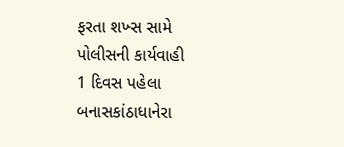ફરતા શખ્સ સામે પોલીસની કાર્યવાહી
1 દિવસ પહેલા
બનાસકાંઠાધાનેરા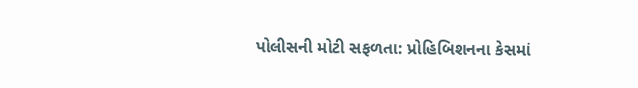પોલીસની મોટી સફળતા: પ્રોહિબિશનના કેસમાં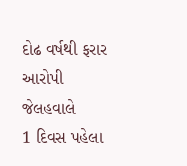દોઢ વર્ષથી ફરાર આરોપી જેલહવાલે
1 દિવસ પહેલા